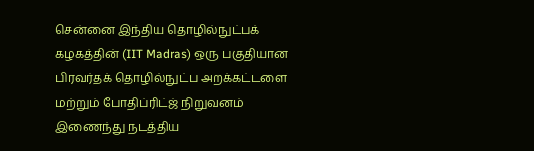சென்னை இந்திய தொழில்நுட்பக் கழகத்தின் (IIT Madras) ஒரு பகுதியான பிரவர்தக் தொழில்நுட்ப அறக்கட்டளை மற்றும் போதிப்ரிட்ஜ் நிறுவனம் இணைந்து நடத்திய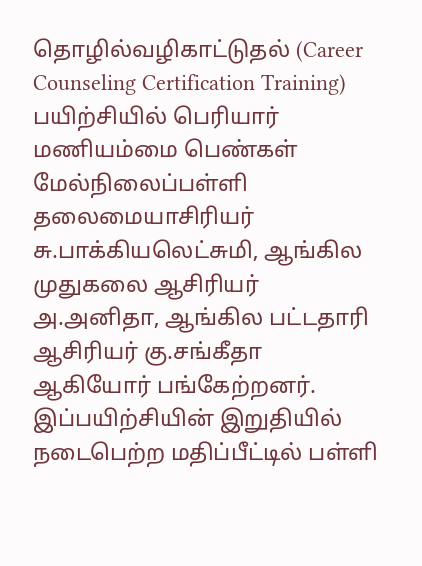தொழில்வழிகாட்டுதல் (Career Counseling Certification Training) பயிற்சியில் பெரியார் மணியம்மை பெண்கள் மேல்நிலைப்பள்ளி தலைமையாசிரியர் சு.பாக்கியலெட்சுமி, ஆங்கில முதுகலை ஆசிரியர் அ.அனிதா, ஆங்கில பட்டதாரி ஆசிரியர் கு.சங்கீதா ஆகியோர் பங்கேற்றனர். இப்பயிற்சியின் இறுதியில் நடைபெற்ற மதிப்பீட்டில் பள்ளி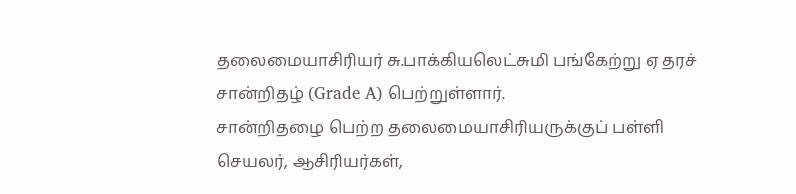தலைமையாசிரியர் சு.பாக்கியலெட்சுமி பங்கேற்று ஏ தரச் சான்றிதழ் (Grade A) பெற்றுள்ளார்.
சான்றிதழை பெற்ற தலைமையாசிரியருக்குப் பள்ளி செயலர், ஆசிரியர்கள்,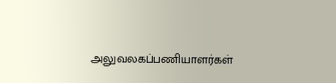அலுவலகப்பணியாளர்கள்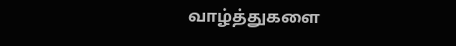வாழ்த்துகளை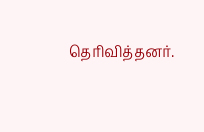தெரிவித்தனர்.